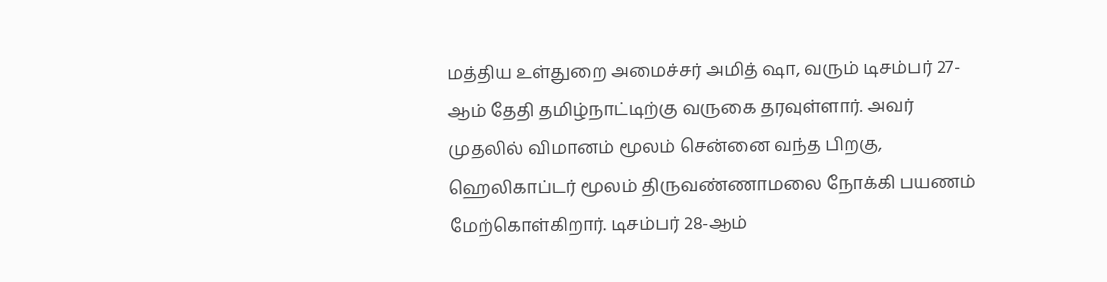மத்திய உள்துறை அமைச்சர் அமித் ஷா, வரும் டிசம்பர் 27-ஆம் தேதி தமிழ்நாட்டிற்கு வருகை தரவுள்ளார். அவர் முதலில் விமானம் மூலம் சென்னை வந்த பிறகு, ஹெலிகாப்டர் மூலம் திருவண்ணாமலை நோக்கி பயணம் மேற்கொள்கிறார். டிசம்பர் 28-ஆம்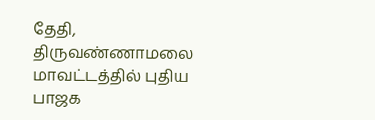தேதி, திருவண்ணாமலை மாவட்டத்தில் புதிய பாஜக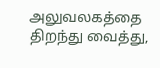அலுவலகத்தை திறந்து வைத்து,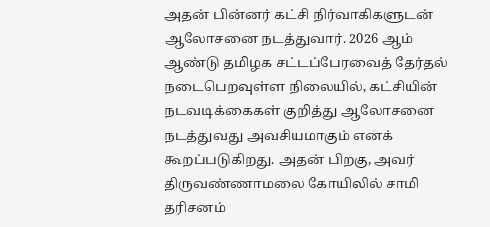அதன் பின்னர் கட்சி நிர்வாகிகளுடன் ஆலோசனை நடத்துவார். 2026 ஆம் ஆண்டு தமிழக சட்டப்பேரவைத் தேர்தல் நடைபெறவுள்ள நிலையில், கட்சியின் நடவடிக்கைகள் குறித்து ஆலோசனை நடத்துவது அவசியமாகும் எனக் கூறப்படுகிறது. அதன் பிறகு, அவர் திருவண்ணாமலை கோயிலில் சாமி தரிசனம்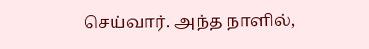செய்வார். அந்த நாளில்,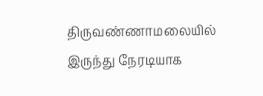திருவண்ணாமலையில் இருந்து நேரடியாக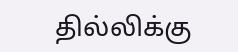தில்லிக்கு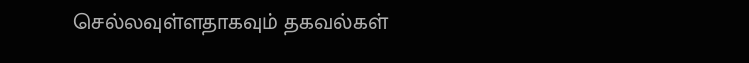செல்லவுள்ளதாகவும் தகவல்கள்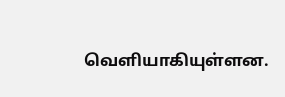வெளியாகியுள்ளன.